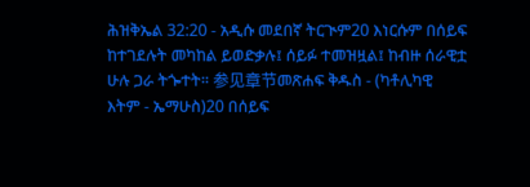ሕዝቅኤል 32:20 - አዲሱ መደበኛ ትርጒም20 እነርሱም በሰይፍ ከተገደሉት መካከል ይወድቃሉ፤ ሰይፉ ተመዝዟል፤ ከብዙ ሰራዊቷ ሁሉ ጋራ ትጐተት። 参见章节መጽሐፍ ቅዱስ - (ካቶሊካዊ እትም - ኤማሁስ)20 በሰይፍ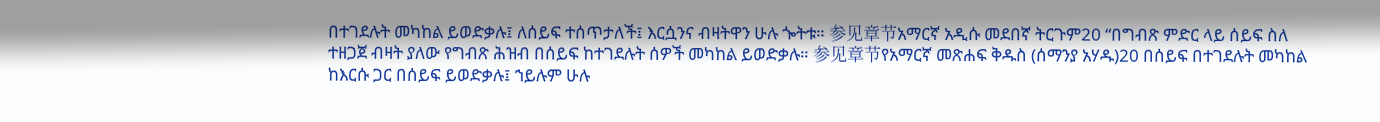በተገደሉት መካከል ይወድቃሉ፤ ለሰይፍ ተሰጥታለች፤ እርሷንና ብዛትዋን ሁሉ ጐትቱ። 参见章节አማርኛ አዲሱ መደበኛ ትርጉም20 “በግብጽ ምድር ላይ ሰይፍ ስለ ተዘጋጀ ብዛት ያለው የግብጽ ሕዝብ በሰይፍ ከተገደሉት ሰዎች መካከል ይወድቃሉ። 参见章节የአማርኛ መጽሐፍ ቅዱስ (ሰማንያ አሃዱ)20 በሰይፍ በተገደሉት መካከል ከእርሱ ጋር በሰይፍ ይወድቃሉ፤ ኀይሉም ሁሉ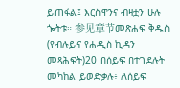ይጠፋል፤ እርስዋንና ብዛቷን ሁሉ ጐትቱ። 参见章节መጽሐፍ ቅዱስ (የብሉይና የሐዲስ ኪዳን መጻሕፍት)20 በሰይፍ በተገደሉት መካከል ይወድቃሉ፥ ለሰይፍ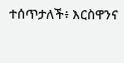ተሰጥታለች፥ እርስዋንና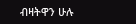ብዛትዋን ሁሉ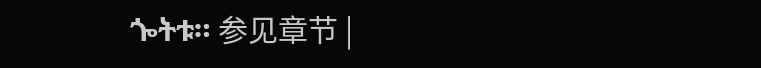ጐትቱ። 参见章节 |